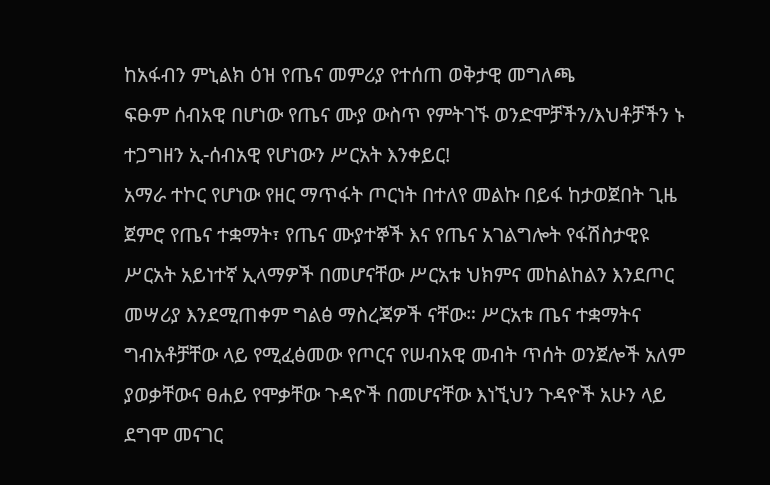ከአፋብን ምኒልክ ዕዝ የጤና መምሪያ የተሰጠ ወቅታዊ መግለጫ
ፍፁም ሰብአዊ በሆነው የጤና ሙያ ውስጥ የምትገኙ ወንድሞቻችን/እህቶቻችን ኑ ተጋግዘን ኢ-ሰብአዊ የሆነውን ሥርአት እንቀይር!
አማራ ተኮር የሆነው የዘር ማጥፋት ጦርነት በተለየ መልኩ በይፋ ከታወጀበት ጊዜ ጀምሮ የጤና ተቋማት፣ የጤና ሙያተኞች እና የጤና አገልግሎት የፋሽስታዊዩ ሥርአት አይነተኛ ኢላማዎች በመሆናቸው ሥርአቱ ህክምና መከልከልን እንደጦር መሣሪያ እንደሚጠቀም ግልፅ ማስረጃዎች ናቸው። ሥርአቱ ጤና ተቋማትና ግብአቶቻቸው ላይ የሚፈፅመው የጦርና የሠብአዊ መብት ጥሰት ወንጀሎች አለም ያወቃቸውና ፀሐይ የሞቃቸው ጉዳዮች በመሆናቸው እነኚህን ጉዳዮች አሁን ላይ ደግሞ መናገር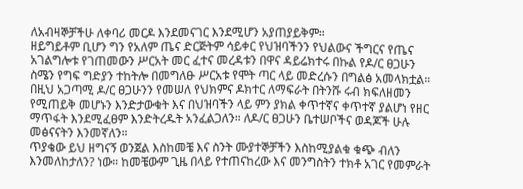ለአብዛኞቻችሁ ለቀባሪ መርዶ እንደመናገር እንደሚሆን አያጠያይቅም።
ዘይግይቶም ቢሆን ግን የአለም ጤና ድርጅትም ሳይቀር የህዝባችንን የህልውና ችግርና የጤና አገልግሎቱ የገጠመውን ሥርአት መር ፈተና መረዳቱን በዋና ዳይሬክተሩ በኩል የዶ/ር ፀጋሁን ስሜን የግፍ ግድያን ተከትሎ በመግለፁ ሥርአቱ የሞት ጣር ላይ መድረሱን በግልፅ አመላክቷል። በዚህ አጋጣሚ ዶ/ር ፀጋሁንን የመሠለ የህክምና ዶክተር ለማፍራት በትንሹ ሩብ ክፍለዘመን የሚጠይቅ መሆኑን እንድታውቁት እና በህዝባችን ላይ ምን ያክል ቀጥተኛና ቀጥተኛ ያልሆነ የዘር ማጥፋት እንደሚፈፀም እንድትረዱት አንፈልጋለን። ለዶ/ር ፀጋሁን ቤተሠቦችና ወዳጆች ሁሉ መፅናናትን እንመኛለን።
ጥያቄው ይህ ዘግናኝ ወንጀል እስከመቼ እና ስንት ሙያተኞቻችን እስከሚያልቁ ቁጭ ብለን እንመለከታለን? ነው። ከመቼውም ጊዜ በላይ የተጠናከረው እና መንግስትን ተክቶ አገር የመምራት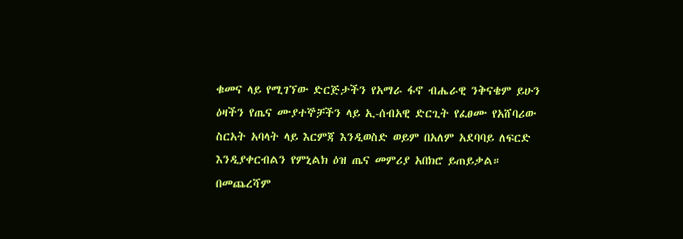ቁመና ላይ የሚገኘው ድርጅታችን የአማራ ፋኖ ብሔራዊ ንቅናቄም ይሁን ዕዛችን የጤና ሙያተኞቻችን ላይ ኢ-ሰብአዊ ድርጊት የፈፀሙ የአሸባሪው ስርአት አባላት ላይ እርምጃ እንዲወስድ ወይም በአለም አደባባይ ለፍርድ እንዲያቀርብልን የምኒልክ ዕዝ ጤና መምሪያ አበክሮ ይጠይቃል።
በመጨረሻም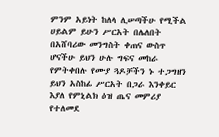ምንም አይነት ከለላ ሊሠጣችሁ የሚችል ሀይልም ይሁን ሥርአት በሌለበት በአሸባሪው መንግስት ቀጠና ውስጥ ሆናችሁ ይህን ሁሉ ግፍና መከራ የምትቀበሉ የሙያ ጓዶቻችን ኑ ተጋግዘን ይህን አስከፊ ሥርአት በጋራ እንቀይር እያለ የምኒልክ ዕዝ ጤና መምሪያ የተለመደ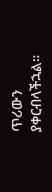ጥሪውን ያቀርብላችኋል።